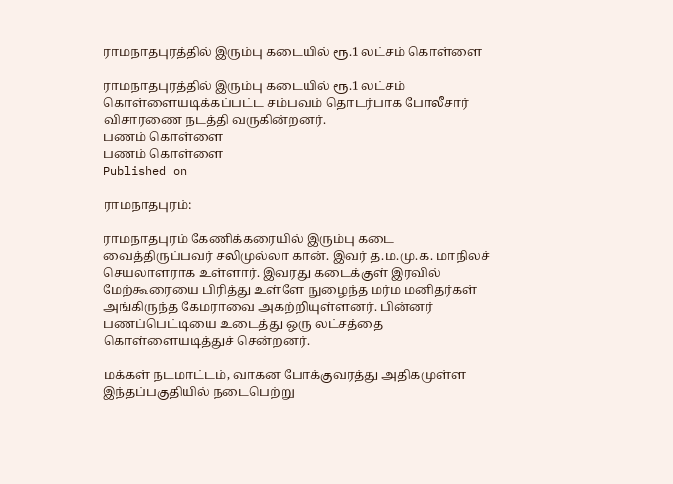ராமநாதபுரத்தில் இரும்பு கடையில் ரூ.1 லட்சம் கொள்ளை

ராமநாதபுரத்தில் இரும்பு கடையில் ரூ.1 லட்சம் கொள்ளையடிக்கப்பட்ட சம்பவம் தொடர்பாக போலீசார் விசாரணை நடத்தி வருகின்றனர்.
பணம் கொள்ளை
பணம் கொள்ளை
Published on

ராமநாதபுரம்:

ராமநாதபுரம் கேணிக்கரையில் இரும்பு கடை வைத்திருப்பவர் சலிமுல்லா கான். இவர் த.ம.மு.க. மாநிலச் செயலாளராக உள்ளார். இவரது கடைக்குள் இரவில் மேற்கூரையை பிரித்து உள்ளே நுழைந்த மர்ம மனிதர்கள் அங்கிருந்த கேமராவை அகற்றியுள்ளனர். பின்னர் பணப்பெட்டியை உடைத்து ஒரு லட்சத்தை கொள்ளையடித்துச் சென்றனர்.

மக்கள் நடமாட்டம், வாகன போக்குவரத்து அதிகமுள்ள இந்தப்பகுதியில் நடைபெற்று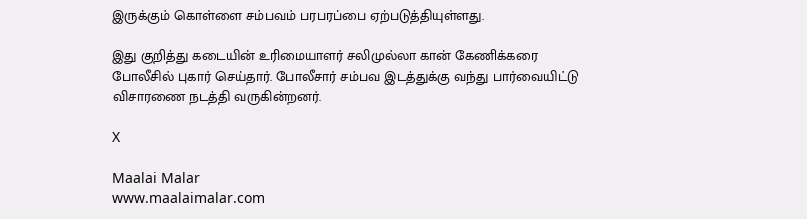இருக்கும் கொள்ளை சம்பவம் பரபரப்பை ஏற்படுத்தியுள்ளது.

இது குறித்து கடையின் உரிமையாளர் சலிமுல்லா கான் கேணிக்கரை போலீசில் புகார் செய்தார். போலீசார் சம்பவ இடத்துக்கு வந்து பார்வையிட்டு விசாரணை நடத்தி வருகின்றனர்.

X

Maalai Malar
www.maalaimalar.com